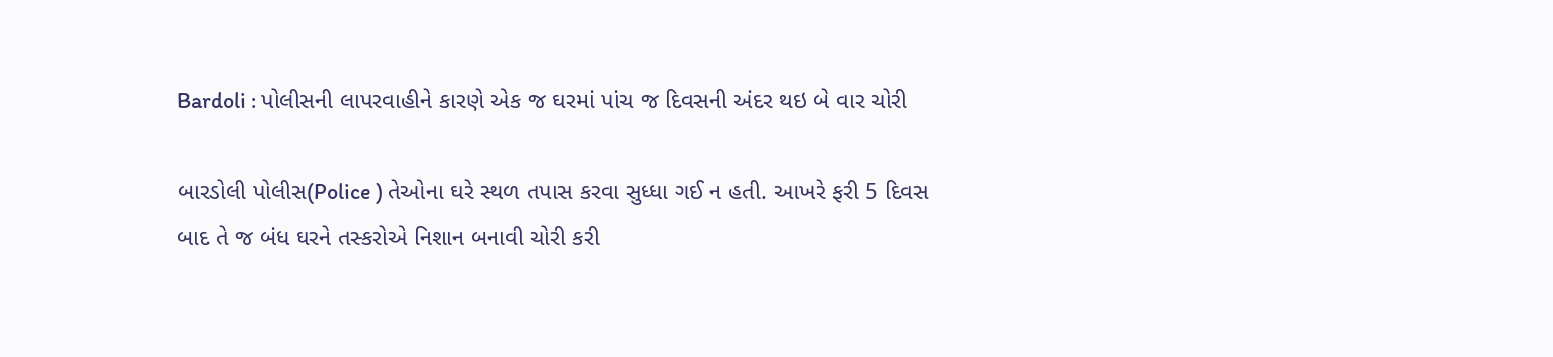Bardoli : પોલીસની લાપરવાહીને કારણે એક જ ઘરમાં પાંચ જ દિવસની અંદર થઇ બે વાર ચોરી

બારડોલી પોલીસ(Police ) તેઓના ઘરે સ્થળ તપાસ કરવા સુધ્ધા ગઈ ન હતી. આખરે ફરી 5 દિવસ બાદ તે જ બંધ ઘરને તસ્કરોએ નિશાન બનાવી ચોરી કરી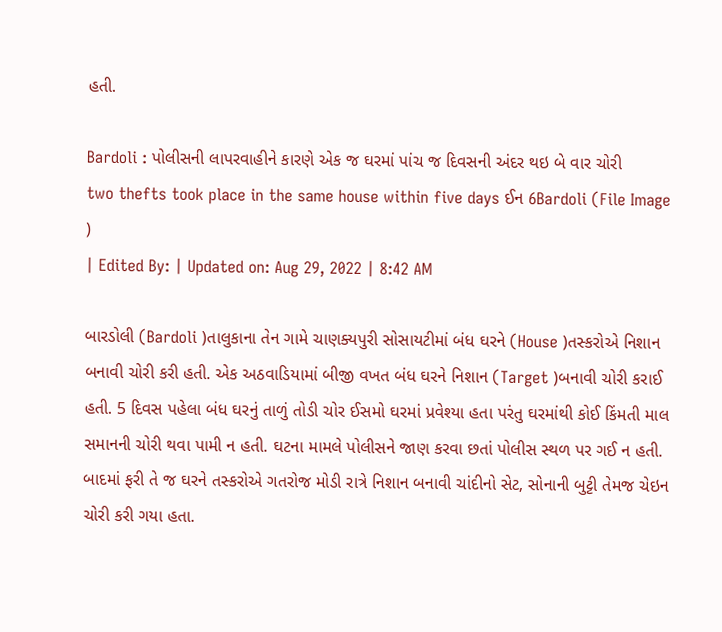હતી.

Bardoli : પોલીસની લાપરવાહીને કારણે એક જ ઘરમાં પાંચ જ દિવસની અંદર થઇ બે વાર ચોરી
two thefts took place in the same house within five days ઈન 6Bardoli (File Image )
| Edited By: | Updated on: Aug 29, 2022 | 8:42 AM

બારડોલી (Bardoli )તાલુકાના તેન ગામે ચાણક્યપુરી સોસાયટીમાં બંધ ઘરને (House )તસ્કરોએ નિશાન બનાવી ચોરી કરી હતી. એક અઠવાડિયામાં બીજી વખત બંધ ઘરને નિશાન (Target )બનાવી ચોરી કરાઈ હતી. 5 દિવસ પહેલા બંધ ઘરનું તાળું તોડી ચોર ઈસમો ઘરમાં પ્રવેશ્યા હતા પરંતુ ઘરમાંથી કોઈ કિંમતી માલ સમાનની ચોરી થવા પામી ન હતી. ઘટના મામલે પોલીસને જાણ કરવા છતાં પોલીસ સ્થળ પર ગઈ ન હતી. બાદમાં ફરી તે જ ઘરને તસ્કરોએ ગતરોજ મોડી રાત્રે નિશાન બનાવી ચાંદીનો સેટ, સોનાની બુટ્ટી તેમજ ચેઇન ચોરી કરી ગયા હતા.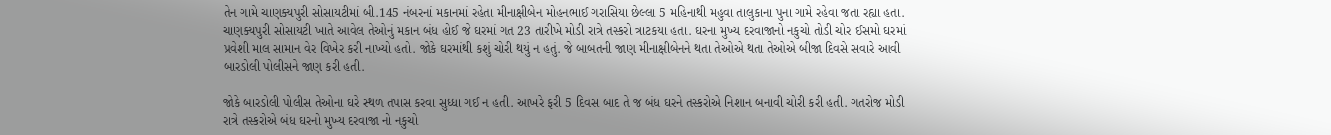તેન ગામે ચાણક્યપુરી સોસાયટીમાં બી.145 નંબરનાં મકાનમાં રહેતા મીનાક્ષીબેન મોહનભાઈ ગરાસિયા છેલ્લા 5 મહિનાથી મહુવા તાલુકાના પુના ગામે રહેવા જતા રહ્યા હતા. ચાણક્યપુરી સોસાયટી ખાતે આવેલ તેઓનું મકાન બંધ હોઈ જે ઘરમાં ગત 23 તારીખે મોડી રાત્રે તસ્કરો ત્રાટકયા હતા. ઘરના મુખ્ય દરવાજાનો નકુચો તોડી ચોર ઈસમો ઘરમાં પ્રવેશી માલ સામાન વેર વિખેર કરી નાખ્યો હતો. જોકે ઘરમાંથી કશું ચોરી થયું ન હતું. જે બાબતની જાણ મીનાક્ષીબેનને થતા તેઓએ થતા તેઓએ બીજા દિવસે સવારે આવી બારડોલી પોલીસને જાણ કરી હતી.

જોકે બારડોલી પોલીસ તેઓના ઘરે સ્થળ તપાસ કરવા સુધ્ધા ગઈ ન હતી. આખરે ફરી 5 દિવસ બાદ તે જ બંધ ઘરને તસ્કરોએ નિશાન બનાવી ચોરી કરી હતી. ગતરોજ મોડી રાત્રે તસ્કરોએ બંધ ઘરનો મુખ્ય દરવાજા નો નકુચો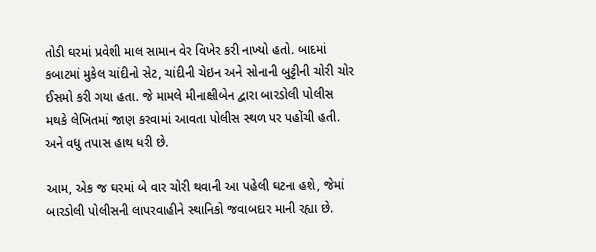તોડી ઘરમાં પ્રવેશી માલ સામાન વેર વિખેર કરી નાખ્યો હતો. બાદમાં કબાટમાં મુકેલ ચાંદીનો સેટ, ચાંદીની ચેઇન અને સોનાની બુટ્ટીની ચોરી ચોર ઈસમો કરી ગયા હતા. જે મામલે મીનાક્ષીબેન દ્વારા બારડોલી પોલીસ મથકે લેખિતમાં જાણ કરવામાં આવતા પોલીસ સ્થળ પર પહોંચી હતી. અને વધુ તપાસ હાથ ધરી છે.

આમ, એક જ ઘરમાં બે વાર ચોરી થવાની આ પહેલી ઘટના હશે, જેમાં બારડોલી પોલીસની લાપરવાહીને સ્થાનિકો જવાબદાર માની રહ્યા છે.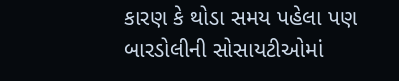કારણ કે થોડા સમય પહેલા પણ બારડોલીની સોસાયટીઓમાં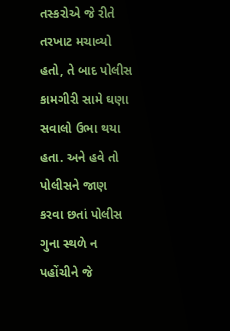તસ્કરોએ જે રીતે તરખાટ મચાવ્યો હતો, તે બાદ પોલીસ કામગીરી સામે ઘણા સવાલો ઉભા થયા હતા. અને હવે તો પોલીસને જાણ કરવા છતાં પોલીસ ગુના સ્થળે ન પહોંચીને જે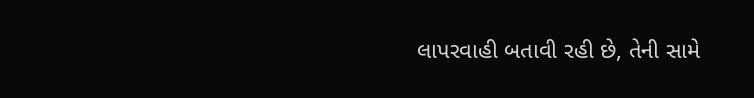લાપરવાહી બતાવી રહી છે, તેની સામે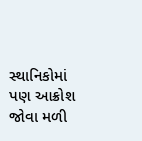સ્થાનિકોમાં પણ આક્રોશ જોવા મળી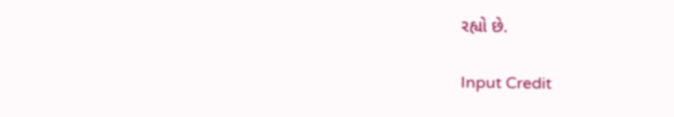રહ્યો છે.

Input Credit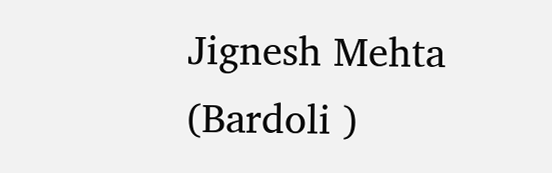Jignesh Mehta (Bardoli )